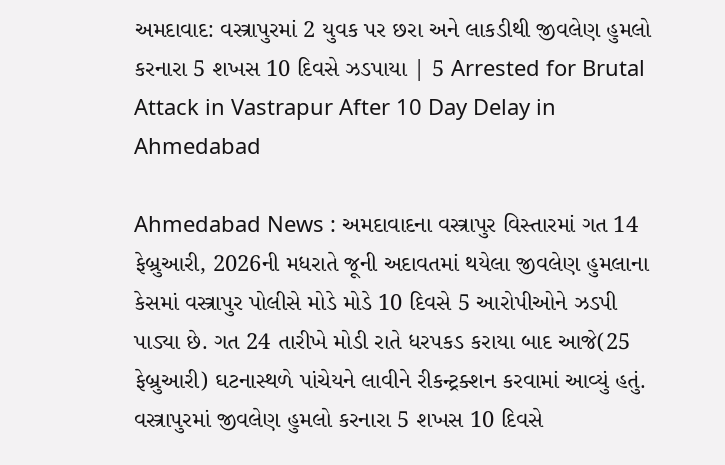અમદાવાદ: વસ્ત્રાપુરમાં 2 યુવક પર છરા અને લાકડીથી જીવલેણ હુમલો કરનારા 5 શખસ 10 દિવસે ઝડપાયા | 5 Arrested for Brutal Attack in Vastrapur After 10 Day Delay in Ahmedabad

Ahmedabad News : અમદાવાદના વસ્ત્રાપુર વિસ્તારમાં ગત 14 ફેબ્રુઆરી, 2026ની મધરાતે જૂની અદાવતમાં થયેલા જીવલેણ હુમલાના કેસમાં વસ્ત્રાપુર પોલીસે મોડે મોડે 10 દિવસે 5 આરોપીઓને ઝડપી પાડ્યા છે. ગત 24 તારીખે મોડી રાતે ધરપકડ કરાયા બાદ આજે(25 ફેબ્રુઆરી) ઘટનાસ્થળે પાંચેયને લાવીને રીકન્ટ્રક્શન કરવામાં આવ્યું હતું.
વસ્ત્રાપુરમાં જીવલેણ હુમલો કરનારા 5 શખસ 10 દિવસે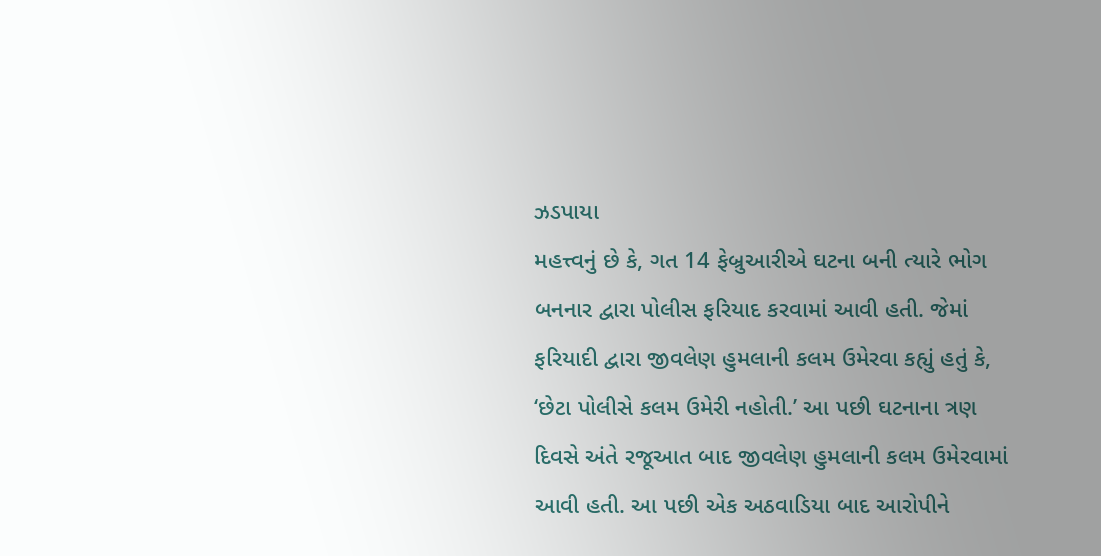ઝડપાયા
મહત્ત્વનું છે કે, ગત 14 ફેબ્રુઆરીએ ઘટના બની ત્યારે ભોગ બનનાર દ્વારા પોલીસ ફરિયાદ કરવામાં આવી હતી. જેમાં ફરિયાદી દ્વારા જીવલેણ હુમલાની કલમ ઉમેરવા કહ્યું હતું કે, ‘છેટા પોલીસે કલમ ઉમેરી નહોતી.’ આ પછી ઘટનાના ત્રણ દિવસે અંતે રજૂઆત બાદ જીવલેણ હુમલાની કલમ ઉમેરવામાં આવી હતી. આ પછી એક અઠવાડિયા બાદ આરોપીને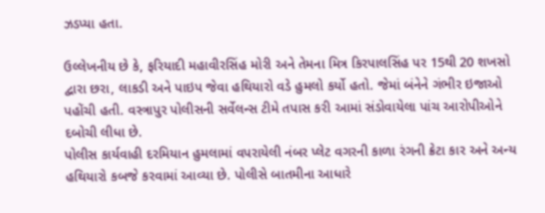ઝડપ્યા હતા.

ઉલ્લેખનીય છે કે, ફરિયાદી મહાવીરસિંહ મોરી અને તેમના મિત્ર કિરપાલસિંહ પર 15થી 20 શખસો દ્વારા છરા, લાકડી અને પાઇપ જેવા હથિયારો વડે હુમલો કર્યો હતો. જેમાં બંનેને ગંભીર ઇજાઓ પહોંચી હતી. વસ્ત્રાપુર પોલીસની સર્વેલન્સ ટીમે તપાસ કરી આમાં સંડોવાયેલા પાંચ આરોપીઓને દબોચી લીધા છે.
પોલીસ કાર્યવાહી દરમિયાન હુમલામાં વપરાયેલી નંબર પ્લેટ વગરની કાળા રંગની ક્રેટા કાર અને અન્ય હથિયારો કબજે કરવામાં આવ્યા છે. પોલીસે બાતમીના આધારે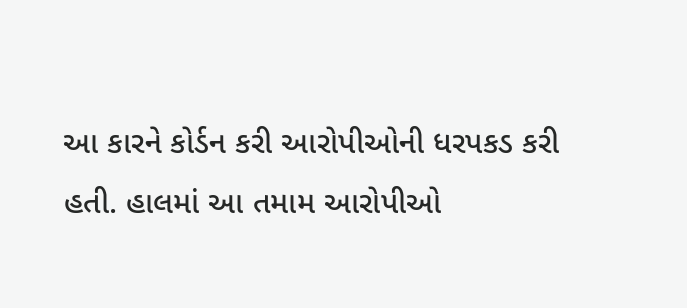આ કારને કોર્ડન કરી આરોપીઓની ધરપકડ કરી હતી. હાલમાં આ તમામ આરોપીઓ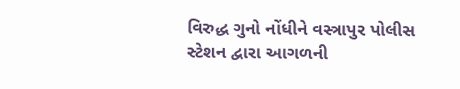વિરુદ્ધ ગુનો નોંધીને વસ્ત્રાપુર પોલીસ સ્ટેશન દ્વારા આગળની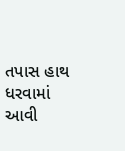તપાસ હાથ ધરવામાં આવી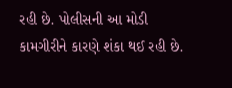રહી છે. પોલીસની આ મોડી કામગીરીને કારણે શંકા થઈ રહી છે.